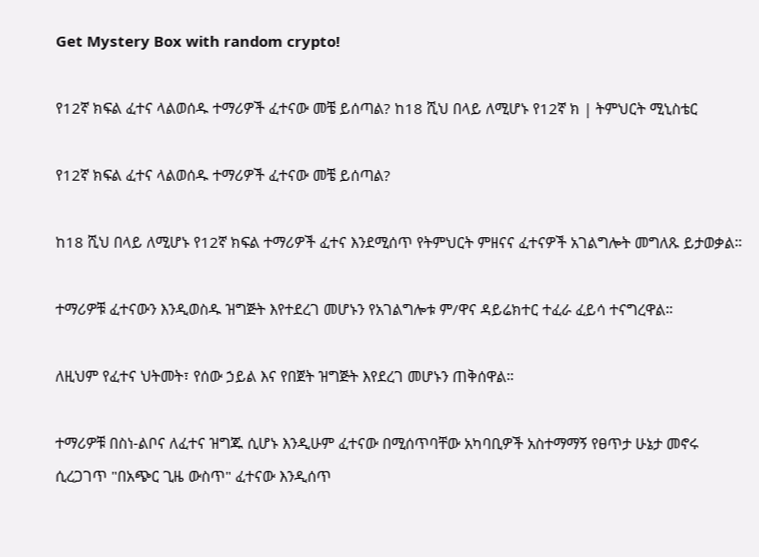Get Mystery Box with random crypto!

የ12ኛ ክፍል ፈተና ላልወሰዱ ተማሪዎች ፈተናው መቼ ይሰጣል? ከ18 ሺህ በላይ ለሚሆኑ የ12ኛ ክ | ትምህርት ሚኒስቴር

የ12ኛ ክፍል ፈተና ላልወሰዱ ተማሪዎች ፈተናው መቼ ይሰጣል?

ከ18 ሺህ በላይ ለሚሆኑ የ12ኛ ክፍል ተማሪዎች ፈተና እንደሚሰጥ የትምህርት ምዘናና ፈተናዎች አገልግሎት መግለጹ ይታወቃል።

ተማሪዎቹ ፈተናውን እንዲወስዱ ዝግጅት እየተደረገ መሆኑን የአገልግሎቱ ም/ዋና ዳይሬክተር ተፈራ ፈይሳ ተናግረዋል።

ለዚህም የፈተና ህትመት፣ የሰው ኃይል እና የበጀት ዝግጅት እየደረገ መሆኑን ጠቅሰዋል።

ተማሪዎቹ በስነ-ልቦና ለፈተና ዝግጁ ሲሆኑ እንዲሁም ፈተናው በሚሰጥባቸው አካባቢዎች አስተማማኝ የፀጥታ ሁኔታ መኖሩ ሲረጋገጥ "በአጭር ጊዜ ውስጥ" ፈተናው እንዲሰጥ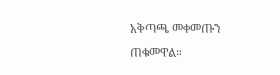አቅጣጫ መቀመጡን ጠቁመዋል።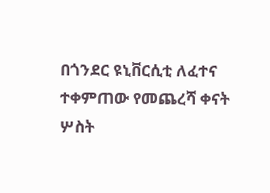በጎንደር ዩኒቨርሲቲ ለፈተና ተቀምጠው የመጨረሻ ቀናት ሦስት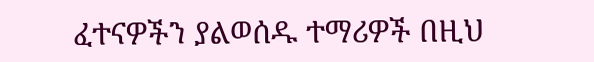ፈተናዎችን ያልወሰዱ ተማሪዎች በዚህ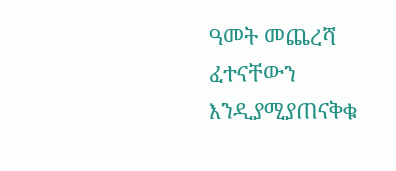ዓመት መጨረሻ ፈተናቸውን እንዲያሚያጠናቅቁ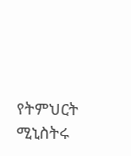የትምህርት ሚኒስትሩ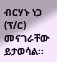ብርሃኑ ነጋ (ፕ/ር) መናገራቸው ይታወሳል፡፡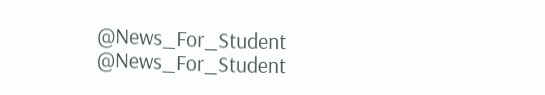@News_For_Student
@News_For_Student